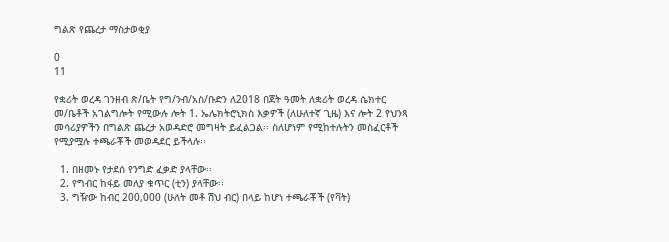ግልጽ የጨረታ ማስታወቂያ

0
11

የቋሪት ወረዳ ገንዘብ ጽ/ቤት የግ/ንብ/አስ/ቡድን ለ2018 በጀት ዓመት ለቋሪት ወረዳ ሴክተር መ/ቤቶች አገልግሎት የሚውሉ ሎት 1. ኤሌክትሮኒክስ እቃዎች (ለሁለተኛ ጊዜ) እና ሎት 2 የህንጻ መሳሪያዎችን በግልጽ ጨረታ አወዳድሮ መግዛት ይፈልጋል፡፡ ስለሆነም የሚከተሉትን መስፈርቶች የሚያሟሉ ተጫራቾች መወዳደር ይችላሉ፡፡

  1. በዘመኑ የታደሰ የንግድ ፈቃድ ያላቸው፡፡
  2. የግብር ከፋይ መለያ ቁጥር (ቲን) ያላቸው፡፡
  3. ግዥው ከብር 200,000 (ሁለት መቶ ሽህ ብር) በላይ ከሆነ ተጫራቾች (የቫት)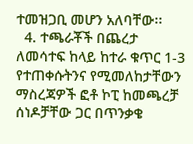ተመዝጋቢ መሆን አለባቸው፡፡
  4. ተጫራቾች በጨረታ ለመሳተፍ ከላይ ከተራ ቁጥር 1-3 የተጠቀሱትንና የሚመለከታቸውን ማስረጃዎች ፎቶ ኮፒ ከመጫረቻ ሰነዶቻቸው ጋር በጥንቃቄ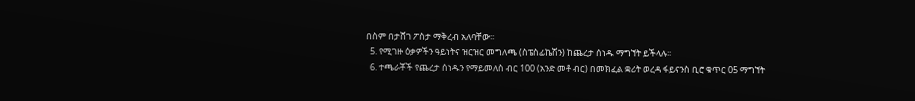በስም በታሸገ ፖስታ ማቅረብ አለባቸው፡፡
  5. የሚገዙ ዕቃዎችን ዓይነትና ዝርዝር መግለጫ (ስፔስፊኬሽን) ከጨረታ ሰነዱ ማግኘት ይችላሉ፡፡
  6. ተጫራቾች የጨረታ ሰነዱን የማይመለስ ብር 100 (አንድ መቶ ብር) በመክፈል ቋሪት ወረዳ ፋይናንስ ቢሮ ቁጥር 05 ማግኘት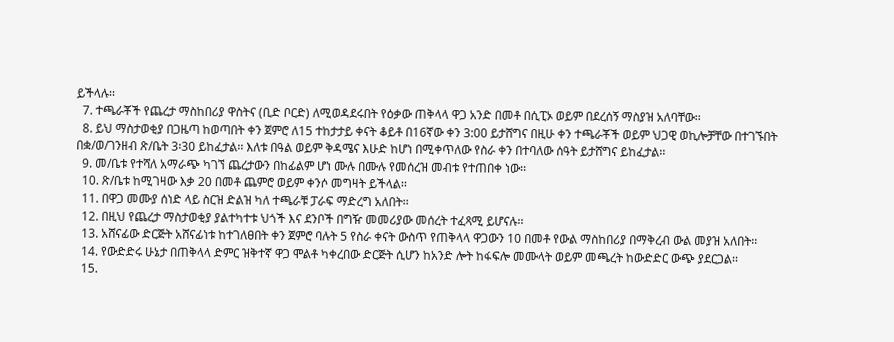ይችላሉ፡፡
  7. ተጫራቾች የጨረታ ማስከበሪያ ዋስትና (ቢድ ቦርድ) ለሚወዳደሩበት የዕቃው ጠቅላላ ዋጋ አንድ በመቶ በሲፒኦ ወይም በደረሰኝ ማስያዝ አለባቸው፡፡
  8. ይህ ማስታወቂያ በጋዜጣ ከወጣበት ቀን ጀምሮ ለ15 ተከታታይ ቀናት ቆይቶ በ16ኛው ቀን 3:00 ይታሸግና በዚሁ ቀን ተጫራቾች ወይም ህጋዊ ወኪሎቻቸው በተገኙበት በቋ/ወ/ገንዘብ ጽ/ቤት 3፡30 ይከፈታል፡፡ እለቱ በዓል ወይም ቅዳሜና እሁድ ከሆነ በሚቀጥለው የስራ ቀን በተባለው ሰዓት ይታሸግና ይከፈታል፡፡
  9. መ/ቤቱ የተሻለ አማራጭ ካገኘ ጨረታውን በከፊልም ሆነ ሙሉ በሙሉ የመሰረዝ መብቱ የተጠበቀ ነው፡፡
  10. ጽ/ቤቱ ከሚገዛው እቃ 20 በመቶ ጨምሮ ወይም ቀንሶ መግዛት ይችላል፡፡
  11. በዋጋ መሙያ ሰነድ ላይ ስርዝ ድልዝ ካለ ተጫራቹ ፓራፍ ማድረግ አለበት፡፡
  12. በዚህ የጨረታ ማስታወቂያ ያልተካተቱ ህጎች እና ደንቦች በግዥ መመሪያው መሰረት ተፈጻሚ ይሆናሉ፡፡
  13. አሸናፊው ድርጅት አሸናፊነቱ ከተገለፀበት ቀን ጀምሮ ባሉት 5 የስራ ቀናት ውስጥ የጠቅላላ ዋጋውን 10 በመቶ የውል ማስከበሪያ በማቅረብ ውል መያዝ አለበት፡፡
  14. የውድድሩ ሁኔታ በጠቅላላ ድምር ዝቅተኛ ዋጋ ሞልቶ ካቀረበው ድርጅት ሲሆን ከአንድ ሎት ከፋፍሎ መሙላት ወይም መጫረት ከውድድር ውጭ ያደርጋል፡፡
  15.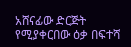አሸናፊው ድርጅት የሚያቀርበው ዕቃ በፍተሻ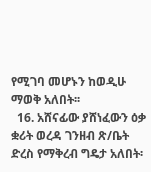የሚገባ መሆኑን ከወዲሁ ማወቅ አለበት፡፡
  16. አሸናፊው ያሸነፈውን ዕቃ ቋሪት ወረዳ ገንዘብ ጽ/ቤት ድረስ የማቅረብ ግዴታ አለበት፡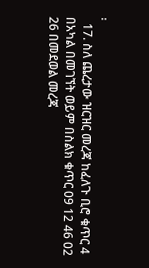፡
  17. ስለ ጨረታው ዝርዝር መረጃ ከፈለጉ ቢሮ ቁጥር 4 በአካል በመገኘት ወይም በስልክ ቁጥር 09 12 46 02 26 በመደወል መረጃ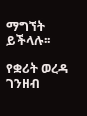ማግኘት ይችላሉ፡፡

የቋሪት ወረዳ ገንዘብ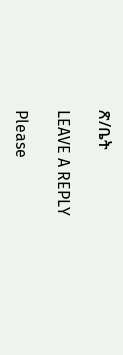ጽ/ቤት

LEAVE A REPLY

Please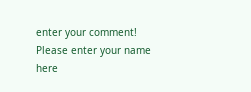enter your comment!
Please enter your name here